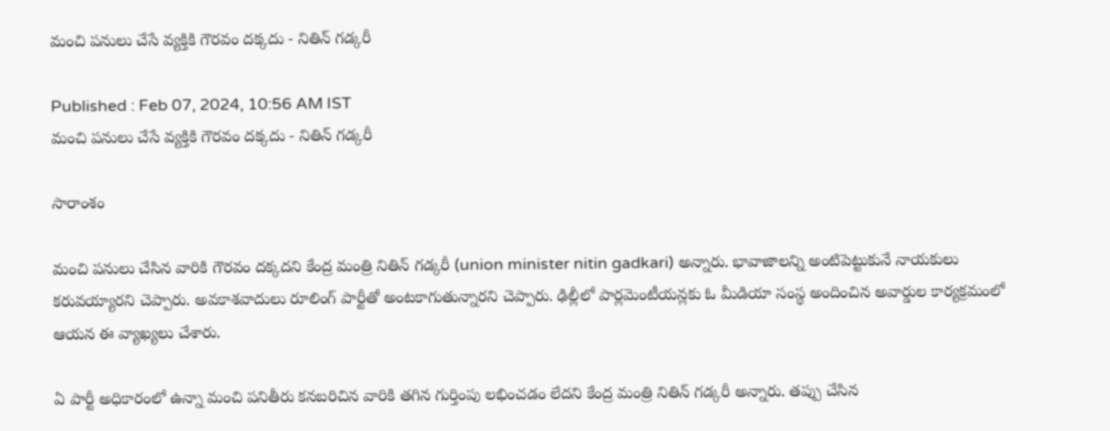మంచి పనులు చేసే వ్యక్తికి గౌరవం దక్కదు - నితిన్ గడ్కరీ

Published : Feb 07, 2024, 10:56 AM IST
మంచి పనులు చేసే వ్యక్తికి గౌరవం దక్కదు - నితిన్ గడ్కరీ

సారాంశం

మంచి పనులు చేసిన వారికి గౌరవం దక్కదని కేంద్ర మంత్రి నితిన్ గడ్కరీ (union minister nitin gadkari) అన్నారు. భావాజాలన్ని అంటిపెట్టుకునే నాయకులు కరువయ్యారని చెప్పారు. అవకాశవాదులు రూలింగ్ పార్టీతో అంటకాగుతున్నారని చెప్పారు. ఢిల్లీలో పార్లమెంటీయన్లకు ఓ మీడియా సంస్థ అందించిన అవార్డుల కార్యక్రమంలో ఆయన ఈ వ్యాఖ్యలు చేశారు.

ఏ పార్టీ అధికారంలో ఉన్నా మంచి పనితీరు కనబరిచిన వారికి తగిన గుర్తింపు లభించడం లేదని కేంద్ర మంత్రి నితిన్ గడ్కరీ అన్నారు. తప్పు చేసిన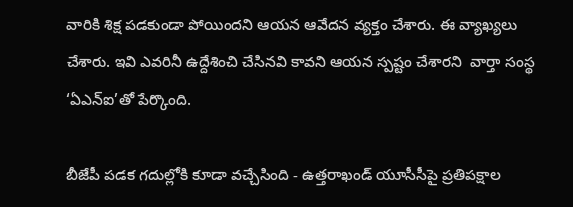వారికి శిక్ష పడకుండా పోయిందని ఆయన ఆవేదన వ్యక్తం చేశారు. ఈ వ్యాఖ్యలు చేశారు. ఇవి ఎవరినీ ఉద్దేశించి చేసినవి కావని ఆయన స్పష్టం చేశారని  వార్తా సంస్థ ‘ఏఎన్ఐ’తో పేర్కొంది.

బీజేపీ పడక గదుల్లోకి కూడా వచ్చేసింది - ఉత్తరాఖండ్ యూసీసీపై ప్రతిపక్షాల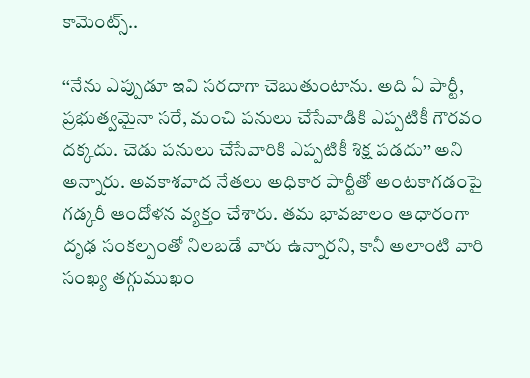కామెంట్స్..

‘‘నేను ఎప్పుడూ ఇవి సరదాగా చెబుతుంటాను. అది ఏ పార్టీ, ప్రభుత్వమైనా సరే, మంచి పనులు చేసేవాడికి ఎప్పటికీ గౌరవం దక్కదు. చెడు పనులు చేసేవారికి ఎప్పటికీ శిక్ష పడదు’’ అని అన్నారు. అవకాశవాద నేతలు అధికార పార్టీతో అంటకాగడంపై గడ్కరీ ఆందోళన వ్యక్తం చేశారు. తమ భావజాలం ఆధారంగా దృఢ సంకల్పంతో నిలబడే వారు ఉన్నారని, కానీ అలాంటి వారి సంఖ్య తగ్గుముఖం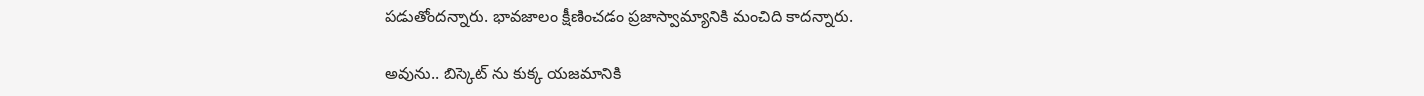పడుతోందన్నారు. భావజాలం క్షీణించడం ప్రజాస్వామ్యానికి మంచిది కాదన్నారు.

అవును.. బిస్కెట్ ను కుక్క యజమానికి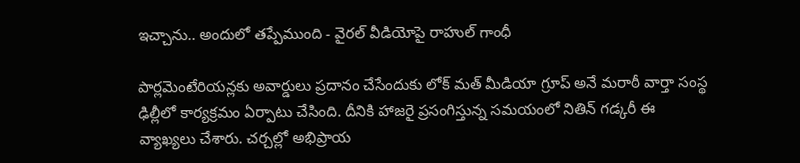ఇచ్చాను.. అందులో తప్పేముంది - వైరల్ వీడియోపై రాహుల్ గాంధీ

పార్లమెంటేరియన్లకు అవార్డులు ప్రదానం చేసేందుకు లోక్ మత్ మీడియా గ్రూప్ అనే మరాఠీ వార్తా సంస్థ ఢిల్లీలో కార్యక్రమం ఏర్పాటు చేసింది. దీనికి హాజరై ప్రసంగిస్తున్న సమయంలో నితిన్ గడ్కరీ ఈ వ్యాఖ్యలు చేశారు. చర్చల్లో అభిప్రాయ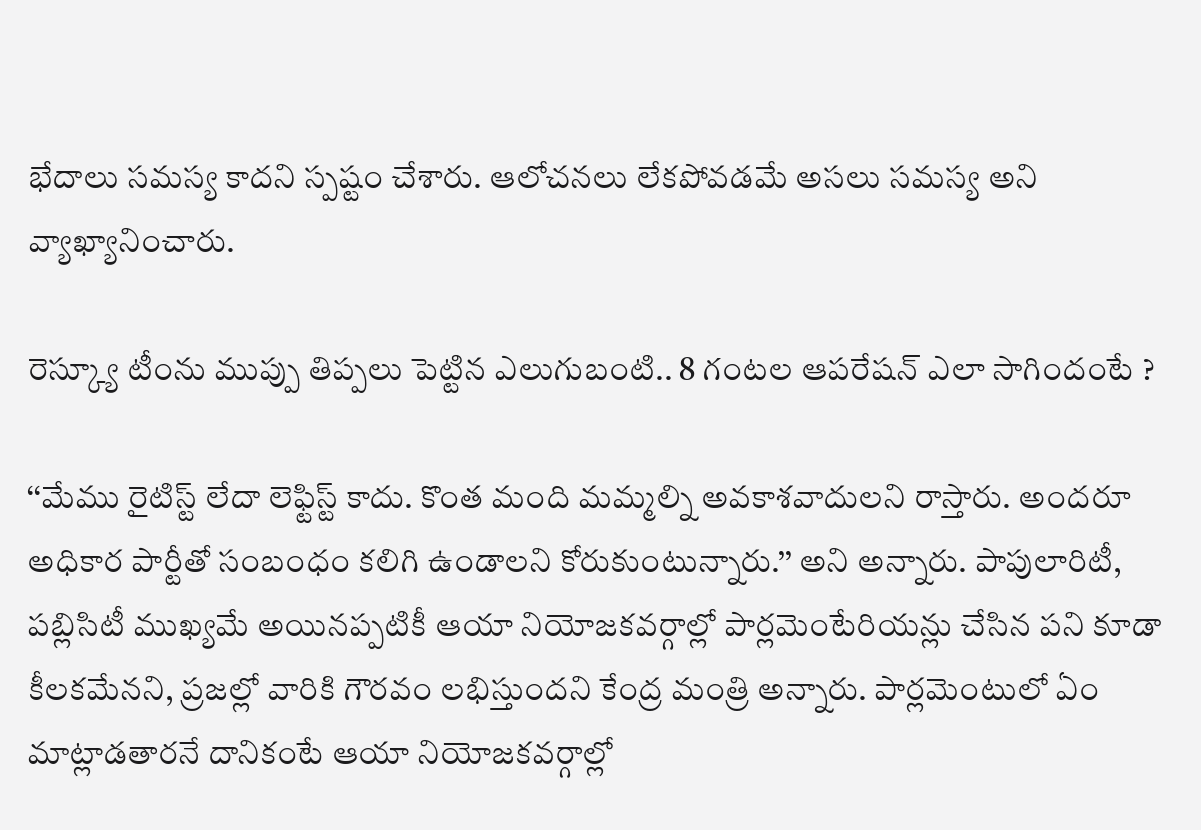భేదాలు సమస్య కాదని స్పష్టం చేశారు. ఆలోచనలు లేకపోవడమే అసలు సమస్య అని వ్యాఖ్యానించారు.

రెస్క్యూ టీంను ముప్పు తిప్పలు పెట్టిన ఎలుగుబంటి.. 8 గంటల ఆపరేషన్ ఎలా సాగిందంటే ?

‘‘మేము రైటిస్ట్ లేదా లెఫ్టిస్ట్ కాదు. కొంత మంది మమ్మల్ని అవకాశవాదులని రాస్తారు. అందరూ అధికార పార్టీతో సంబంధం కలిగి ఉండాలని కోరుకుంటున్నారు.’’ అని అన్నారు. పాపులారిటీ, పబ్లిసిటీ ముఖ్యమే అయినప్పటికీ ఆయా నియోజకవర్గాల్లో పార్లమెంటేరియన్లు చేసిన పని కూడా కీలకమేనని, ప్రజల్లో వారికి గౌరవం లభిస్తుందని కేంద్ర మంత్రి అన్నారు. పార్లమెంటులో ఏం మాట్లాడతారనే దానికంటే ఆయా నియోజకవర్గాల్లో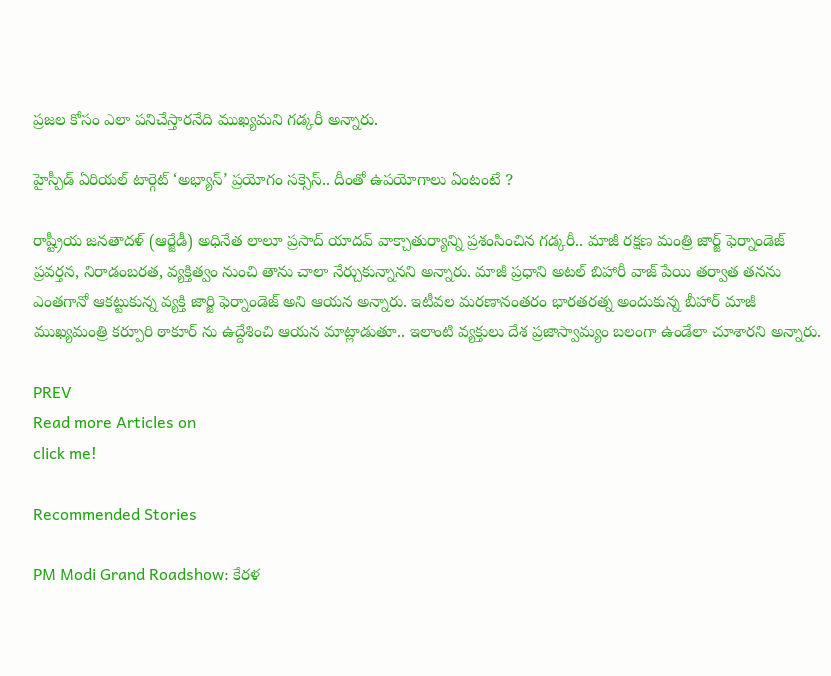ప్రజల కోసం ఎలా పనిచేస్తారనేది ముఖ్యమని గడ్కరీ అన్నారు.

హైస్పీడ్ ఏరియల్ టార్గెట్ ‘అభ్యాస్’ ప్రయోగం సక్సెస్.. దీంతో ఉపయోగాలు ఏంటంటే ?

రాష్ట్రీయ జనతాదళ్ (ఆర్జేడీ) అధినేత లాలూ ప్రసాద్ యాదవ్ వాక్చాతుర్యాన్ని ప్రశంసించిన గడ్కరీ.. మాజీ రక్షణ మంత్రి జార్జ్ ఫెర్నాండెజ్ ప్రవర్తన, నిరాడంబరత, వ్యక్తిత్వం నుంచి తాను చాలా నేర్చుకున్నానని అన్నారు. మాజీ ప్రధాని అటల్ బిహారీ వాజ్ పేయి తర్వాత తనను ఎంతగానో ఆకట్టుకున్న వ్యక్తి జార్జి ఫెర్నాండెజ్ అని ఆయన అన్నారు. ఇటీవల మరణానంతరం భారతరత్న అందుకున్న బీహార్ మాజీ ముఖ్యమంత్రి కర్పూరి ఠాకూర్ ను ఉద్దేశించి ఆయన మాట్లాడుతూ.. ఇలాంటి వ్యక్తులు దేశ ప్రజాస్వామ్యం బలంగా ఉండేలా చూశారని అన్నారు.

PREV
Read more Articles on
click me!

Recommended Stories

PM Modi Grand Roadshow: కేరళ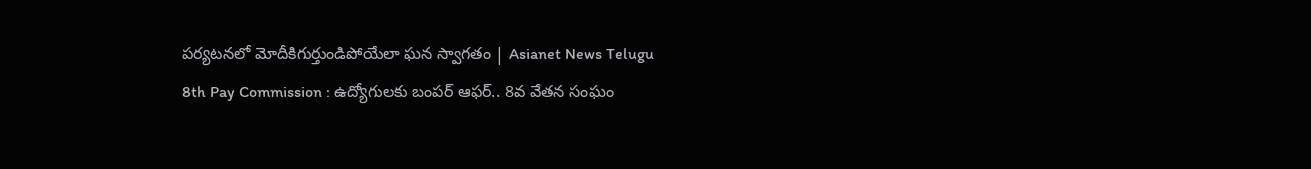పర్యటనలో మోదీకిగుర్తుండిపోయేలా ఘన స్వాగతం | Asianet News Telugu
8th Pay Commission : ఉద్యోగులకు బంపర్ ఆఫర్.. 8వ వేతన సంఘం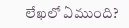లేఖలో ఏముంది?